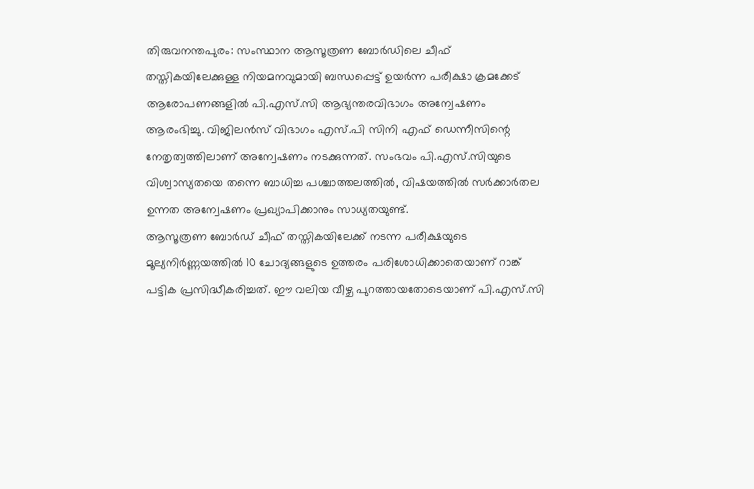തിരുവനന്തപുരം: സംസ്ഥാന ആസൂത്രണ ബോർഡിലെ ചീഫ് തസ്തികയിലേക്കുള്ള നിയമനവുമായി ബന്ധപ്പെട്ട് ഉയർന്ന പരീക്ഷാ ക്രമക്കേട് ആരോപണങ്ങളിൽ പി.എസ്.സി ആഭ്യന്തരവിഭാഗം അന്വേഷണം ആരംഭിച്ചു. വിജിലൻസ് വിഭാഗം എസ്.പി സിനി എഫ് ഡെന്നീസിന്റെ നേതൃത്വത്തിലാണ് അന്വേഷണം നടക്കുന്നത്. സംഭവം പി.എസ്.സിയുടെ വിശ്വാസ്യതയെ തന്നെ ബാധിച്ച പശ്ചാത്തലത്തിൽ, വിഷയത്തിൽ സർക്കാർതല ഉന്നത അന്വേഷണം പ്രഖ്യാപിക്കാനും സാധ്യതയുണ്ട്.
ആസൂത്രണ ബോർഡ് ചീഫ് തസ്തികയിലേക്ക് നടന്ന പരീക്ഷയുടെ മൂല്യനിർണ്ണയത്തിൽ 10 ചോദ്യങ്ങളുടെ ഉത്തരം പരിശോധിക്കാതെയാണ് റാങ്ക് പട്ടിക പ്രസിദ്ധീകരിച്ചത്. ഈ വലിയ വീഴ്ച പുറത്തായതോടെയാണ് പി.എസ്.സി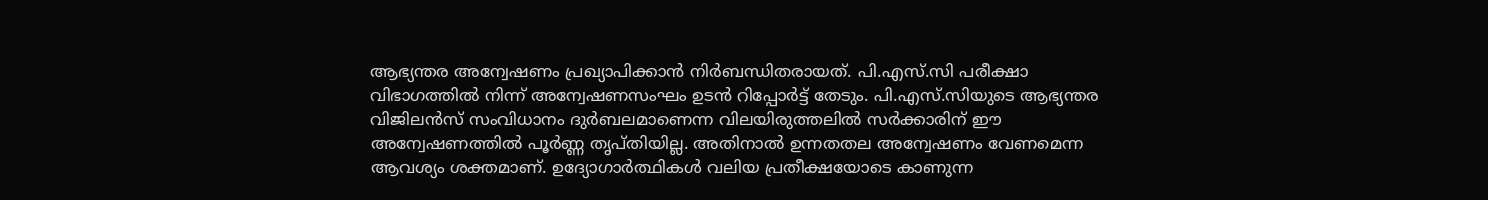ആഭ്യന്തര അന്വേഷണം പ്രഖ്യാപിക്കാൻ നിർബന്ധിതരായത്. പി.എസ്.സി പരീക്ഷാ വിഭാഗത്തിൽ നിന്ന് അന്വേഷണസംഘം ഉടൻ റിപ്പോർട്ട് തേടും. പി.എസ്.സിയുടെ ആഭ്യന്തര വിജിലൻസ് സംവിധാനം ദുർബലമാണെന്ന വിലയിരുത്തലിൽ സർക്കാരിന് ഈ അന്വേഷണത്തിൽ പൂർണ്ണ തൃപ്തിയില്ല. അതിനാൽ ഉന്നതതല അന്വേഷണം വേണമെന്ന ആവശ്യം ശക്തമാണ്. ഉദ്യോഗാർത്ഥികൾ വലിയ പ്രതീക്ഷയോടെ കാണുന്ന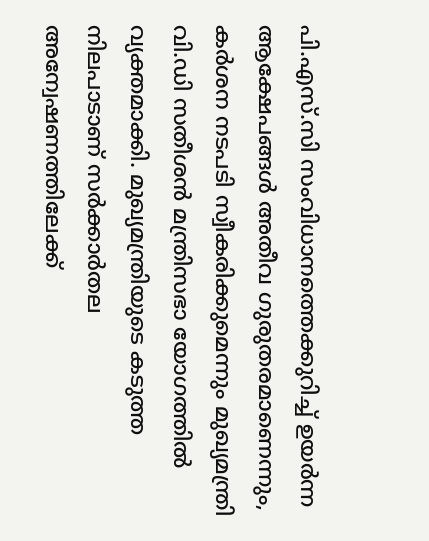പി.എസ്.സി സംവിധാനത്തെക്കുറിച്ച് ഉയർന്ന ആക്ഷേപങ്ങൾ അതീവ ഗുരുതരമാണെന്നും, കർശന നടപടി സ്വീകരിക്കുമെന്നും മുഖ്യമന്ത്രി വി.ഡി സതീശൻ മന്ത്രിസഭാ യോഗത്തിൽ വ്യക്തമാക്കി. മുഖ്യമന്ത്രിയുടെ കടുത്ത നിലപാടാണ് സർക്കാർതല അന്വേഷണത്തിലേക്ക്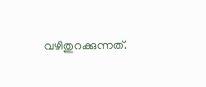വഴിതുറക്കുന്നത്.